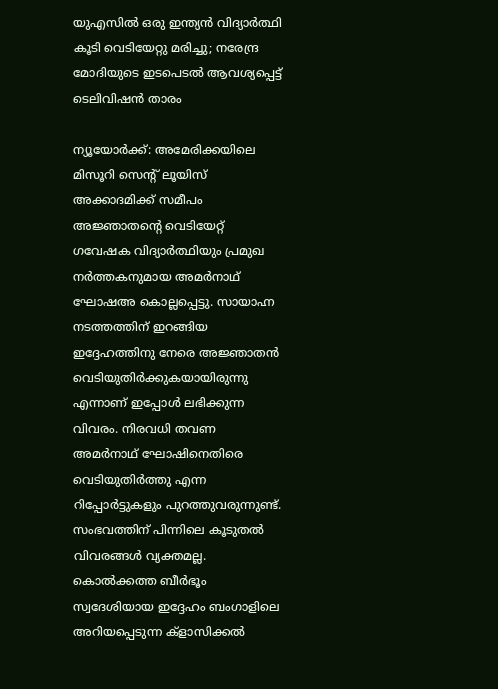യുഎസില്‍ ഒരു ഇന്ത്യന്‍ വിദ്യാര്‍ത്ഥി കൂടി വെടിയേറ്റു മരിച്ചു; നരേന്ദ്ര മോദിയുടെ ഇടപെടല്‍ ആവശ്യപ്പെട്ട് ടെലിവിഷന്‍ താരം

ന്യൂയോര്‍ക്ക്: അമേരിക്കയിലെ മിസൂറി സെന്റ് ലൂയിസ് അക്കാദമിക്ക് സമീപം അജ്ഞാതന്റെ വെടിയേറ്റ് ഗവേഷക വിദ്യാര്‍ത്ഥിയും പ്രമുഖ നര്‍ത്തകനുമായ അമര്‍നാഥ് ഘോഷഅ കൊല്ലപ്പെട്ടു. സായാഹ്ന നടത്തത്തിന് ഇറങ്ങിയ ഇദ്ദേഹത്തിനു നേരെ അ‍ജ്ഞാതന്‍ വെടിയുതിര്‍ക്കുകയായിരുന്നു എന്നാണ് ഇപ്പോള്‍ ലഭിക്കുന്ന വിവരം. നിരവധി തവണ അമര്‍നാഥ് ഘോഷിനെതിരെ വെടിയുതിര്‍ത്തു എന്ന റിപ്പോര്‍ട്ടുകളും പുറത്തുവരുന്നുണ്ട്. സംഭവത്തിന് പിന്നിലെ കൂടുതല്‍ വിവരങ്ങള്‍ വ്യക്തമല്ല. കൊൽക്കത്ത ബീർഭൂം സ്വദേശിയായ ഇദ്ദേഹം ബംഗാളിലെ അറിയപ്പെടുന്ന ക്ളാസിക്കൽ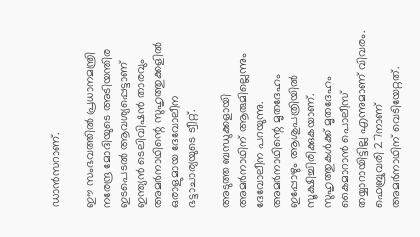ഡാൻസറാണ്.

ഈ സംഭവത്തില്‍ പ്രധാനമന്ത്രി നരേന്ദ്ര മോദിയുടെ അടിയന്തിര ഇടപെടല്‍ ആവശ്യപ്പെട്ടാണ് ഇന്ത്യന്‍ ടെലിവിഷന്‍ താരവും അമർനാഥിന്റെ സുഹൃത്തുക്കളിൽ ഒരാളുമായ ദേവോലീന ഭട്ടാചാര്യയുടെ ട്വീറ്റ്.

അടുത്ത ബന്ധുക്കളായി അമര്‍നാഥിന് ആരുമില്ലെന്നും ദേവോലീന പറയുന്നു. അമര്‍നാഥിന്റെ മൃതദേഹം ഇപ്പോഴും ആശുപത്രിയില്‍ സൂക്ഷിച്ചിരിക്കുകയാണ്. സുഹൃത്തുകള്‍ക്ക് മൃതദേഹം കൈമാറാന്‍ പൊലീസ് തയ്യാറായിട്ടില്ല എന്നുമാണ് വിവരം. ഫെബ്രുവരി 27നാണ് അമര്‍നാഥിന് വെടിയേറ്റത്.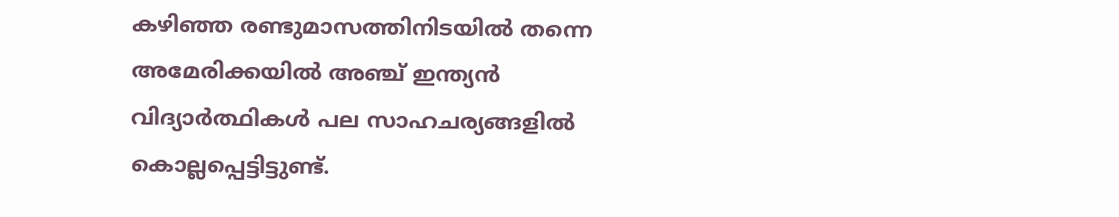കഴിഞ്ഞ രണ്ടുമാസത്തിനിടയില്‍ തന്നെ അമേരിക്കയില്‍ അഞ്ച് ഇന്ത്യന്‍ വിദ്യാര്‍ത്ഥികള്‍ പല സാഹചര്യങ്ങളില്‍ കൊല്ലപ്പെട്ടിട്ടുണ്ട്.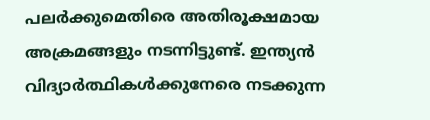പലര്‍ക്കുമെതിരെ അതിരൂക്ഷമായ അക്രമങ്ങളും നടന്നിട്ടുണ്ട്. ഇന്ത്യന്‍ വിദ്യാര്‍ത്ഥികള്‍ക്കുനേരെ നടക്കുന്ന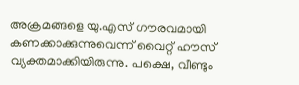അക്രമങ്ങളെ യു.എസ് ഗൗരവമായി കണക്കാക്കുന്നുവെന്ന് വൈറ്റ് ഹൗസ് വ്യക്തമാക്കിയിരുന്നു. പക്ഷെ, വീണ്ടും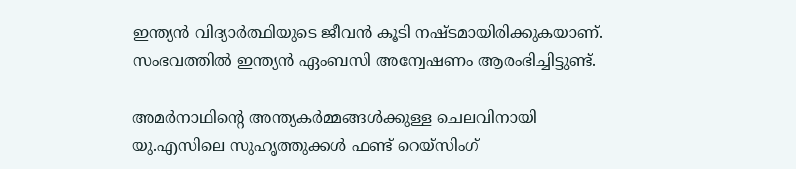ഇന്ത്യന്‍ വിദ്യാര്‍ത്ഥിയുടെ ജീവന്‍ കൂടി നഷ്ടമായിരിക്കുകയാണ്. സംഭവത്തില്‍ ഇന്ത്യന്‍ ഏംബസി അന്വേഷണം ആരംഭിച്ചിട്ടുണ്ട്.

അമര്‍നാഥിന്റെ അന്ത്യകര്‍മ്മങ്ങള്‍ക്കുള്ള ചെലവിനായി യു.എസിലെ സുഹൃത്തുക്കള്‍ ഫണ്ട് റെയ്സിംഗ്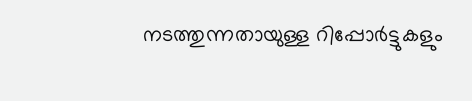നടത്തുന്നതായുള്ള റിപ്പോര്‍ട്ടുകളും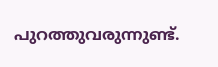പുറത്തുവരുന്നുണ്ട്.